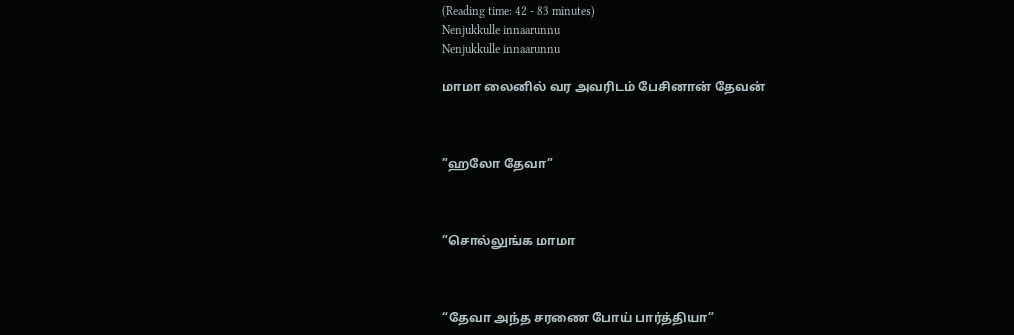(Reading time: 42 - 83 minutes)
Nenjukkulle innaarunnu
Nenjukkulle innaarunnu

மாமா லைனில் வர அவரிடம் பேசினான் தேவன்



”ஹலோ தேவா”



”சொல்லுங்க மாமா



“தேவா அந்த சரணை போய் பார்த்தியா”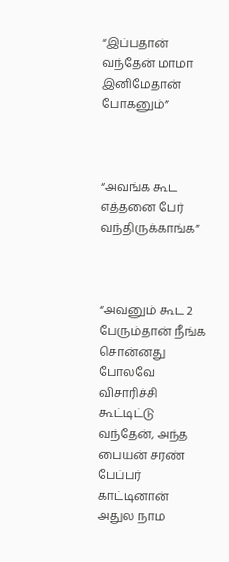“இப்பதான் வந்தேன் மாமா இனிமேதான் போகனும்”



“அவங்க கூட எத்தனை பேர் வந்திருக்காங்க”



“அவனும் கூட 2 பேரும்தான் நீங்க சொன்னது போலவே விசாரிச்சி கூட்டிட்டு வந்தேன், அந்த பையன் சரண் பேப்பர் காட்டினான் அதுல நாம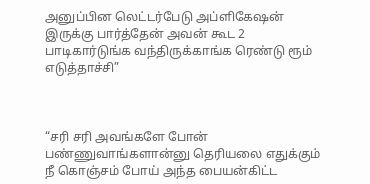அனுப்பின லெட்டர்பேடு அப்ளிகேஷன் இருக்கு பார்த்தேன் அவன் கூட 2 பாடிகார்டுங்க வந்திருக்காங்க ரெண்டு ரூம் எடுத்தாச்சி”



“சரி சரி அவங்களே போன் பண்ணுவாங்களான்னு தெரியலை எதுக்கும் நீ கொஞ்சம் போய் அந்த பையன்கிட்ட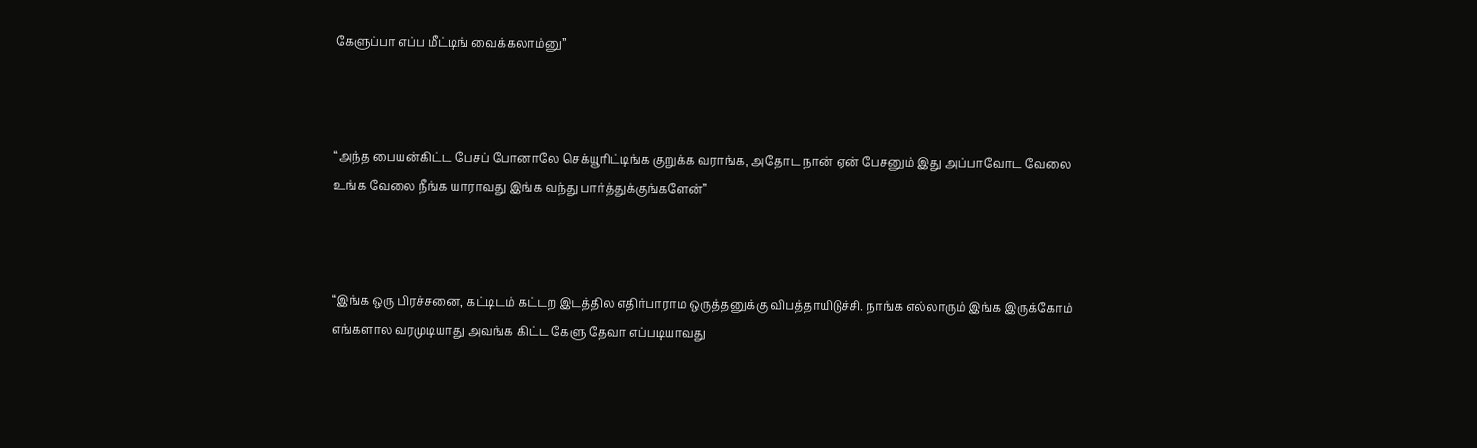கேளுப்பா எப்ப மீட்டிங் வைக்கலாம்னு”



“அந்த பையன்கிட்ட பேசப் போனாலே செக்யூரிட்டிங்க குறுக்க வராங்க, அதோட நான் ஏன் பேசனும் இது அப்பாவோட வேலை உங்க வேலை நீங்க யாராவது இங்க வந்து பார்த்துக்குங்களேன்”



“இங்க ஒரு பிரச்சனை, கட்டிடம் கட்டற இடத்தில எதிர்பாராம ஒருத்தனுக்கு விபத்தாயிடுச்சி. நாங்க எல்லாரும் இங்க இருக்கோம் எங்களால வரமுடியாது அவங்க கிட்ட கேளு தேவா எப்படியாவது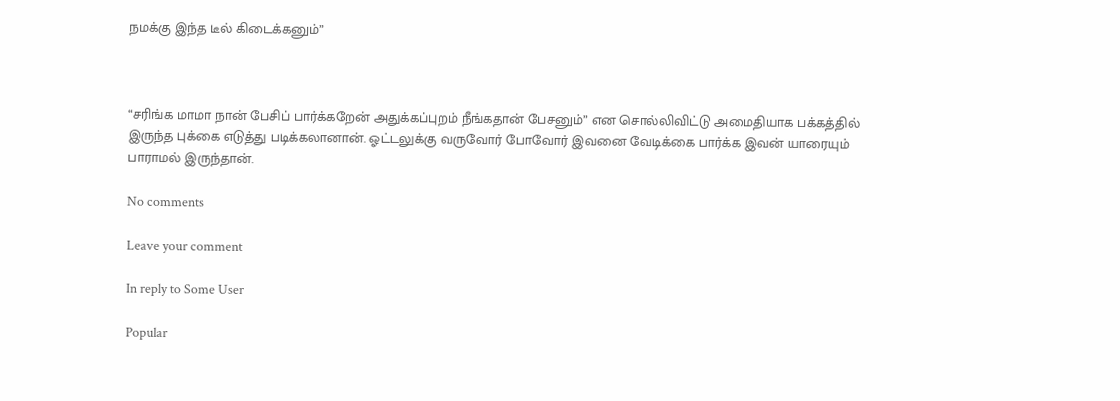நமக்கு இந்த டீல் கிடைக்கனும்”



“சரிங்க மாமா நான் பேசிப் பார்க்கறேன் அதுக்கப்புறம் நீங்கதான் பேசனும்” என சொல்லிவிட்டு அமைதியாக பக்கத்தில் இருந்த புக்கை எடுத்து படிக்கலானான். ஓட்டலுக்கு வருவோர் போவோர் இவனை வேடிக்கை பார்க்க இவன் யாரையும் பாராமல் இருந்தான்.

No comments

Leave your comment

In reply to Some User

Popular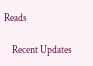Reads

    Recent Updates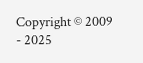Copyright © 2009 - 2025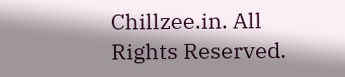Chillzee.in. All Rights Reserved.